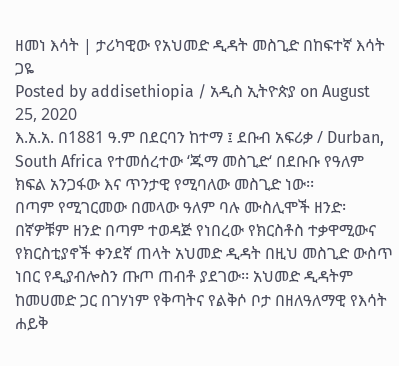ዘመነ እሳት | ታሪካዊው የአህመድ ዲዳት መስጊድ በከፍተኛ እሳት ጋዬ
Posted by addisethiopia / አዲስ ኢትዮጵያ on August 25, 2020
እ.አ.አ. በ1881 ዓ.ም በደርባን ከተማ ፤ ደቡብ አፍሪቃ / Durban, South Africa የተመሰረተው ‘ጁማ መስጊድ‘ በደቡቡ የዓለም ክፍል አንጋፋው እና ጥንታዊ የሚባለው መስጊድ ነው፡፡
በጣም የሚገርመው በመላው ዓለም ባሉ ሙስሊሞች ዘንድ፡ በኛዎቹም ዘንድ በጣም ተወዳጅ የነበረው የክርስቶስ ተቃዋሚውና የክርስቲያኖች ቀንደኛ ጠላት አህመድ ዲዳት በዚህ መስጊድ ውስጥ ነበር የዲያብሎስን ጡጦ ጠብቶ ያደገው፡፡ አህመድ ዲዳትም ከመሀመድ ጋር በገሃነም የቅጣትና የልቅሶ ቦታ በዘለዓለማዊ የእሳት ሐይቅ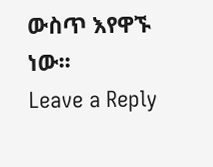ውስጥ እየዋኙ ነው፡፡
Leave a Reply